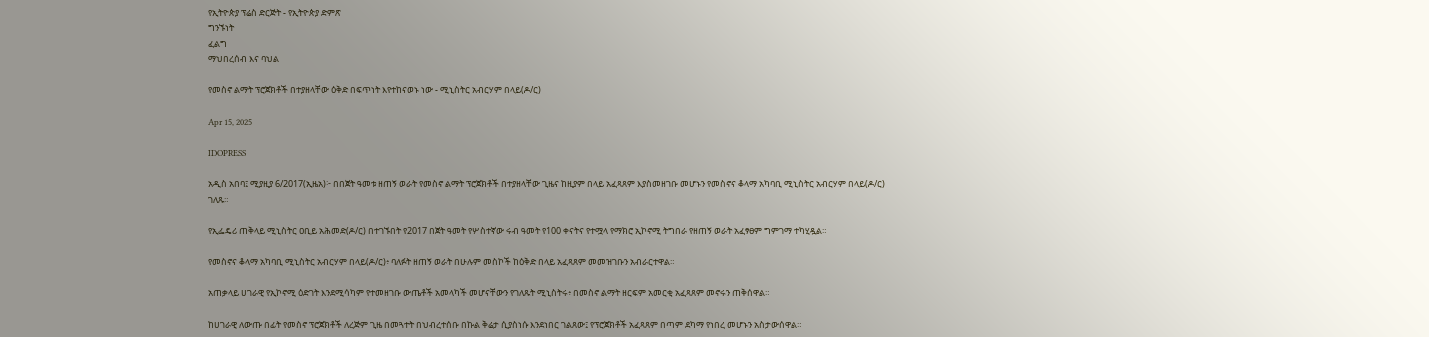የኢትዮጵያ ፕሬስ ድርጅት - የኢትዮጵያ ድምጽ
ግንኙነት
ፈልግ
ማህበረሰብ እና ባህል

የመስኖ ልማት ፕሮጀክቶች በተያዘላቸው ዕቅድ በፍጥነት እየተከናወኑ ነው - ሚኒስትር አብርሃም በላይ(ዶ/ር)

Apr 15, 2025

IDOPRESS

አዲስ አበባ፤ ሚያዚያ 6/2017(ኢዜአ)፦ በበጀት ዓመቱ ዘጠኝ ወራት የመስኖ ልማት ፕሮጀክቶች በተያዘላቸው ጊዜና ከዚያም በላይ አፈጻጸም እያስመዘገቡ መሆኑን የመስኖና ቆላማ አካባቢ ሚኒስትር አብርሃም በላይ(ዶ/ር) ገለጹ።

የኢፌዴሪ ጠቅላይ ሚኒስትር ዐቢይ አሕመድ(ዶ/ር) በተገኙበት የ2017 በጀት ዓመት የሦስተኛው ሩብ ዓመት የ100 ቀናትና የተሟላ የማክሮ ኢኮኖሚ ትግበራ የዘጠኝ ወራት አፈፃፀም ግምገማ ተካሂዷል።

የመስኖና ቆላማ አካባቢ ሚኒስትር አብርሃም በላይ(ዶ/ር)፥ ባለፉት ዘጠኝ ወራት በሁሉም መስኮች ከዕቅድ በላይ አፈጻጸም መመዝገቡን አብራርተዋል።

አጠቃላይ ሀገራዊ የኢኮኖሚ ዕድገት እንደሚሳካም የተመዘገቡ ውጤቶች አመላካች መሆናቸውን የገለጹት ሚኒስትሩ፥ በመስኖ ልማት ዘርፍም አመርቂ አፈጻጸም መኖሩን ጠቅሰዋል።

ከሀገራዊ ለውጡ በፊት የመስኖ ፕሮጀክቶች ለረጅም ጊዜ በመጓተት በህብረተሰቡ በኩል ቅሬታ ሲያስነሱ እንደነበር ገልጸው፤ የፕሮጀክቶች አፈጻጸም በጣም ደካማ የነበረ መሆኑን አስታውሰዋል።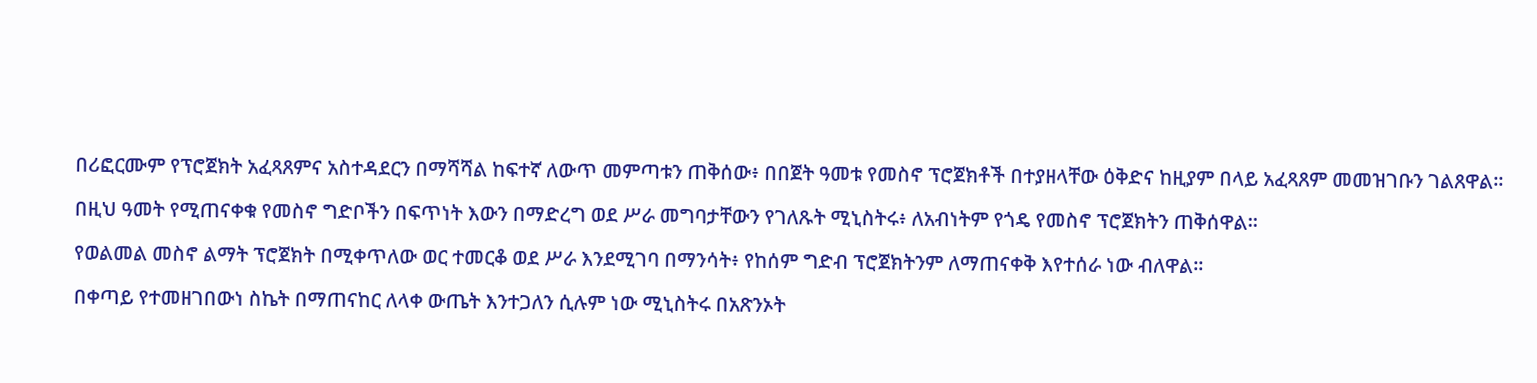በሪፎርሙም የፕሮጀክት አፈጻጸምና አስተዳደርን በማሻሻል ከፍተኛ ለውጥ መምጣቱን ጠቅሰው፥ በበጀት ዓመቱ የመስኖ ፕሮጀክቶች በተያዘላቸው ዕቅድና ከዚያም በላይ አፈጻጸም መመዝገቡን ገልጸዋል።

በዚህ ዓመት የሚጠናቀቁ የመስኖ ግድቦችን በፍጥነት እውን በማድረግ ወደ ሥራ መግባታቸውን የገለጹት ሚኒስትሩ፥ ለአብነትም የጎዴ የመስኖ ፕሮጀክትን ጠቅሰዋል።

የወልመል መስኖ ልማት ፕሮጀክት በሚቀጥለው ወር ተመርቆ ወደ ሥራ እንደሚገባ በማንሳት፥ የከሰም ግድብ ፕሮጀክትንም ለማጠናቀቅ እየተሰራ ነው ብለዋል።

በቀጣይ የተመዘገበውነ ስኬት በማጠናከር ለላቀ ውጤት እንተጋለን ሲሉም ነው ሚኒስትሩ በአጽንኦት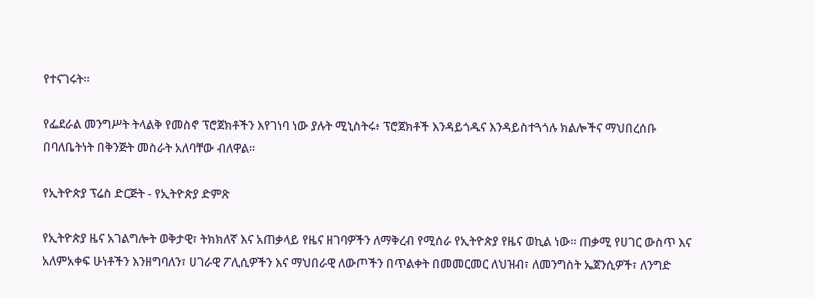የተናገሩት።

የፌደራል መንግሥት ትላልቅ የመስኖ ፕሮጀክቶችን እየገነባ ነው ያሉት ሚኒስትሩ፥ ፕሮጀክቶች እንዳይጎዱና እንዳይስተጓጎሉ ክልሎችና ማህበረሰቡ በባለቤትነት በቅንጅት መስራት አለባቸው ብለዋል።

የኢትዮጵያ ፕሬስ ድርጅት - የኢትዮጵያ ድምጽ

የኢትዮጵያ ዜና አገልግሎት ወቅታዊ፣ ትክክለኛ እና አጠቃላይ የዜና ዘገባዎችን ለማቅረብ የሚሰራ የኢትዮጵያ የዜና ወኪል ነው። ጠቃሚ የሀገር ውስጥ እና አለምአቀፍ ሁነቶችን እንዘግባለን፣ ሀገራዊ ፖሊሲዎችን እና ማህበራዊ ለውጦችን በጥልቀት በመመርመር ለህዝብ፣ ለመንግስት ኤጀንሲዎች፣ ለንግድ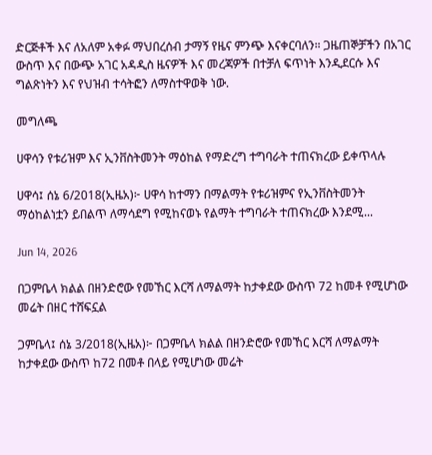ድርጅቶች እና ለአለም አቀፉ ማህበረሰብ ታማኝ የዜና ምንጭ እናቀርባለን። ጋዜጠኞቻችን በአገር ውስጥ እና በውጭ አገር አዳዲስ ዜናዎች እና መረጃዎች በተቻለ ፍጥነት እንዲደርሱ እና ግልጽነትን እና የህዝብ ተሳትፎን ለማስተዋወቅ ነው.

መግለጫ

ሀዋሳን የቱሪዝም እና ኢንቨስትመንት ማዕከል የማድረግ ተግባራት ተጠናክረው ይቀጥላሉ

ሀዋሳ፤ ሰኔ 6/2018(ኢዜአ)፦ ሀዋሳ ከተማን በማልማት የቱሪዝምና የኢንቨስትመንት ማዕከልነቷን ይበልጥ ለማሳደግ የሚከናወኑ የልማት ተግባራት ተጠናክረው እንደሚ...

Jun 14, 2026

በጋምቤላ ክልል በዘንድሮው የመኸር እርሻ ለማልማት ከታቀደው ውስጥ 72 ከመቶ የሚሆነው መሬት በዘር ተሸፍኗል

ጋምቤላ፤ ሰኔ 3/2018(ኢዜአ)፦ በጋምቤላ ክልል በዘንድሮው የመኸር እርሻ ለማልማት ከታቀደው ውስጥ ከ72 በመቶ በላይ የሚሆነው መሬት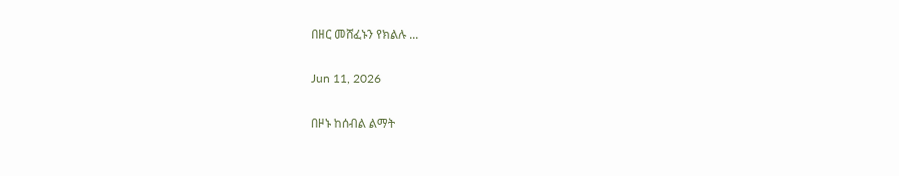በዘር መሸፈኑን የክልሉ ...

Jun 11, 2026

በዞኑ ከሰብል ልማት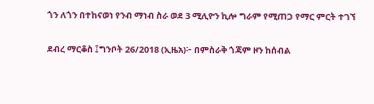ጎን ለጎን በተከናወነ የንብ ማነብ ስራ ወደ 3 ሚሊዮን ኪሎ ግራም የሚጠጋ የማር ምርት ተገኘ

ደብረ ማርቆስ ፤ግንቦት 26/2018 (ኢዜአ)፦ በምስራቅ ጎጃም ዞን ከሰብል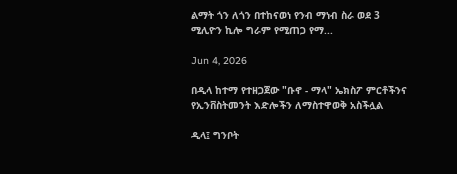ልማት ጎን ለጎን በተከናወነ የንብ ማነብ ስራ ወደ 3 ሚሊዮን ኪሎ ግራም የሚጠጋ የማ...

Jun 4, 2026

በዲላ ከተማ የተዘጋጀው "ቡኖ - ማላ" ኤክስፖ ምርቶችንና የኢንቨስትመንት እድሎችን ለማስተዋወቅ አስችሏል

ዲላ፤ ግንቦት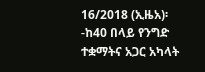16/2018 (ኢዜአ)፡-ከ40 በላይ የንግድ ተቋማትና አጋር አካላት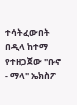ተሳትፈውበት በዲላ ከተማ የተዘጋጀው "ቡኖ - ማላ" ኤክስፖ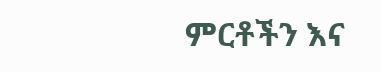ምርቶችን እና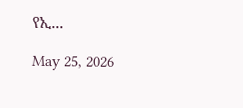የኢ...

May 25, 2026